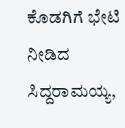ಕೊಡಗಿಗೆ ಭೇಟಿ ನೀಡಿದ ಸಿದ್ದರಾಮಯ್ಯ,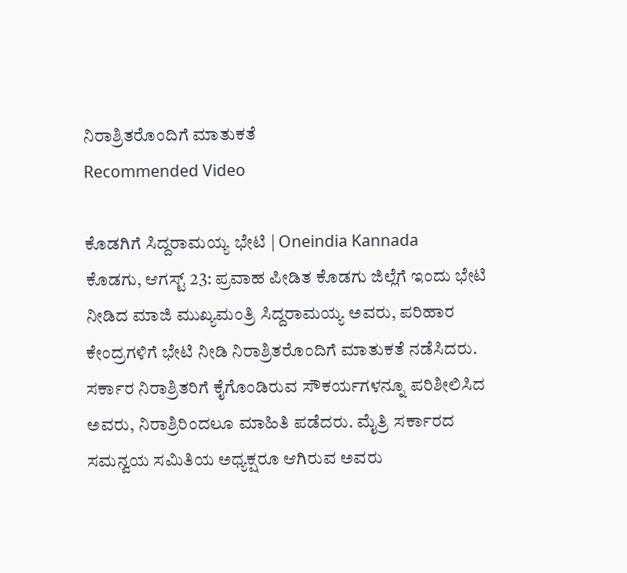ನಿರಾಶ್ರಿತರೊಂದಿಗೆ ಮಾತುಕತೆ
Recommended Video

ಕೊಡಗಿಗೆ ಸಿದ್ದರಾಮಯ್ಯ ಭೇಟಿ | Oneindia Kannada
ಕೊಡಗು, ಆಗಸ್ಟ್ 23: ಪ್ರವಾಹ ಪೀಡಿತ ಕೊಡಗು ಜಿಲ್ಲೆಗೆ ಇಂದು ಭೇಟಿ ನೀಡಿದ ಮಾಜಿ ಮುಖ್ಯಮಂತ್ರಿ ಸಿದ್ದರಾಮಯ್ಯ ಅವರು, ಪರಿಹಾರ ಕೇಂದ್ರಗಳಿಗೆ ಭೇಟಿ ನೀಡಿ ನಿರಾಶ್ರಿತರೊಂದಿಗೆ ಮಾತುಕತೆ ನಡೆಸಿದರು.
ಸರ್ಕಾರ ನಿರಾಶ್ರಿತರಿಗೆ ಕೈಗೊಂಡಿರುವ ಸೌಕರ್ಯಗಳನ್ನೂ ಪರಿಶೀಲಿಸಿದ ಅವರು, ನಿರಾಶ್ರಿರಿಂದಲೂ ಮಾಹಿತಿ ಪಡೆದರು. ಮೈತ್ರಿ ಸರ್ಕಾರದ ಸಮನ್ವಯ ಸಮಿತಿಯ ಅಧ್ಯಕ್ಷರೂ ಆಗಿರುವ ಅವರು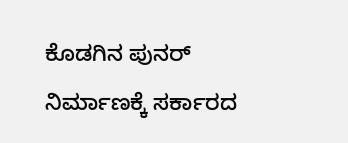ಕೊಡಗಿನ ಪುನರ್ ನಿರ್ಮಾಣಕ್ಕೆ ಸರ್ಕಾರದ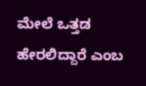ಮೇಲೆ ಒತ್ತಡ ಹೇರಲಿದ್ದಾರೆ ಎಂಬ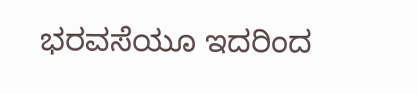ಭರವಸೆಯೂ ಇದರಿಂದ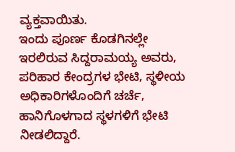ವ್ಯಕ್ತವಾಯಿತು.
ಇಂದು ಪೂರ್ಣ ಕೊಡಗಿನಲ್ಲೇ ಇರಲಿರುವ ಸಿದ್ದರಾಮಯ್ಯ ಅವರು, ಪರಿಹಾರ ಕೇಂದ್ರಗಳ ಭೇಟಿ, ಸ್ಥಳೀಯ ಅಧಿಕಾರಿಗಳೊಂದಿಗೆ ಚರ್ಚೆ, ಹಾನಿಗೊಳಗಾದ ಸ್ಥಳಗಳಿಗೆ ಭೇಟಿ ನೀಡಲಿದ್ದಾರೆ.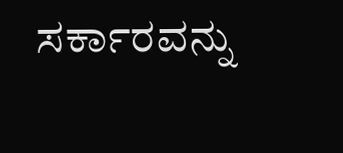ಸರ್ಕಾರವನ್ನು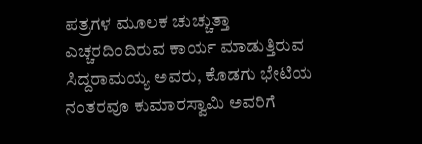ಪತ್ರಗಳ ಮೂಲಕ ಚುಚ್ಚುತ್ತಾ ಎಚ್ಚರದಿಂದಿರುವ ಕಾರ್ಯ ಮಾಡುತ್ತಿರುವ ಸಿದ್ದರಾಮಯ್ಯ ಅವರು, ಕೊಡಗು ಭೇಟಿಯ ನಂತರವೂ ಕುಮಾರಸ್ವಾಮಿ ಅವರಿಗೆ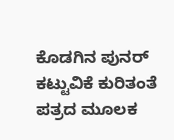ಕೊಡಗಿನ ಪುನರ್ ಕಟ್ಟುವಿಕೆ ಕುರಿತಂತೆ ಪತ್ರದ ಮೂಲಕ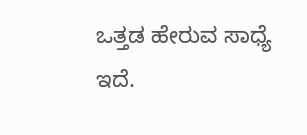ಒತ್ತಡ ಹೇರುವ ಸಾಧ್ಯೆ ಇದೆ.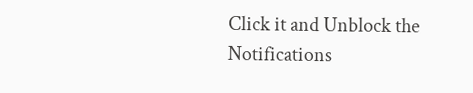Click it and Unblock the Notifications